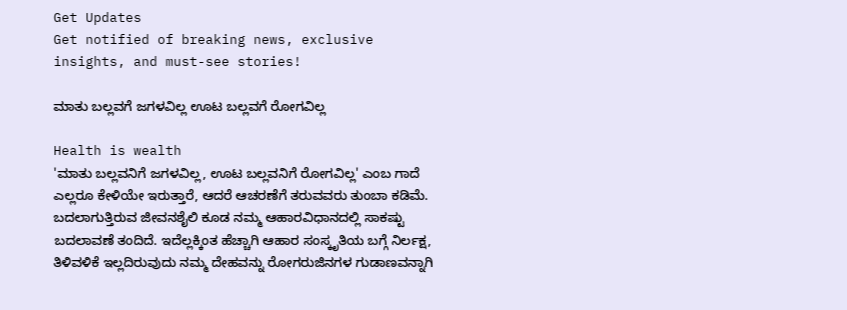Get Updates
Get notified of breaking news, exclusive insights, and must-see stories!

ಮಾತು ಬಲ್ಲವಗೆ ಜಗಳವಿಲ್ಲ ಊಟ ಬಲ್ಲವಗೆ ರೋಗವಿಲ್ಲ

Health is wealth
'ಮಾತು ಬಲ್ಲವನಿಗೆ ಜಗಳವಿಲ್ಲ, ಊಟ ಬಲ್ಲವನಿಗೆ ರೋಗವಿಲ್ಲ' ಎಂಬ ಗಾದೆ ಎಲ್ಲರೂ ಕೇಳಿಯೇ ಇರುತ್ತಾರೆ, ಆದರೆ ಆಚರಣೆಗೆ ತರುವವರು ತುಂಬಾ ಕಡಿಮೆ. ಬದಲಾಗುತ್ತಿರುವ ಜೀವನಶೈಲಿ ಕೂಡ ನಮ್ಮ ಆಹಾರವಿಧಾನದಲ್ಲಿ ಸಾಕಷ್ಟು ಬದಲಾವಣೆ ತಂದಿದೆ. ಇದೆಲ್ಲಕ್ಕಿಂತ ಹೆಚ್ಚಾಗಿ ಆಹಾರ ಸಂಸ್ಕೃತಿಯ ಬಗ್ಗೆ ನಿರ್ಲಕ್ಷ, ತಿಳಿವಳಿಕೆ ಇಲ್ಲದಿರುವುದು ನಮ್ಮ ದೇಹವನ್ನು ರೋಗರುಜಿನಗಳ ಗುಡಾಣವನ್ನಾಗಿ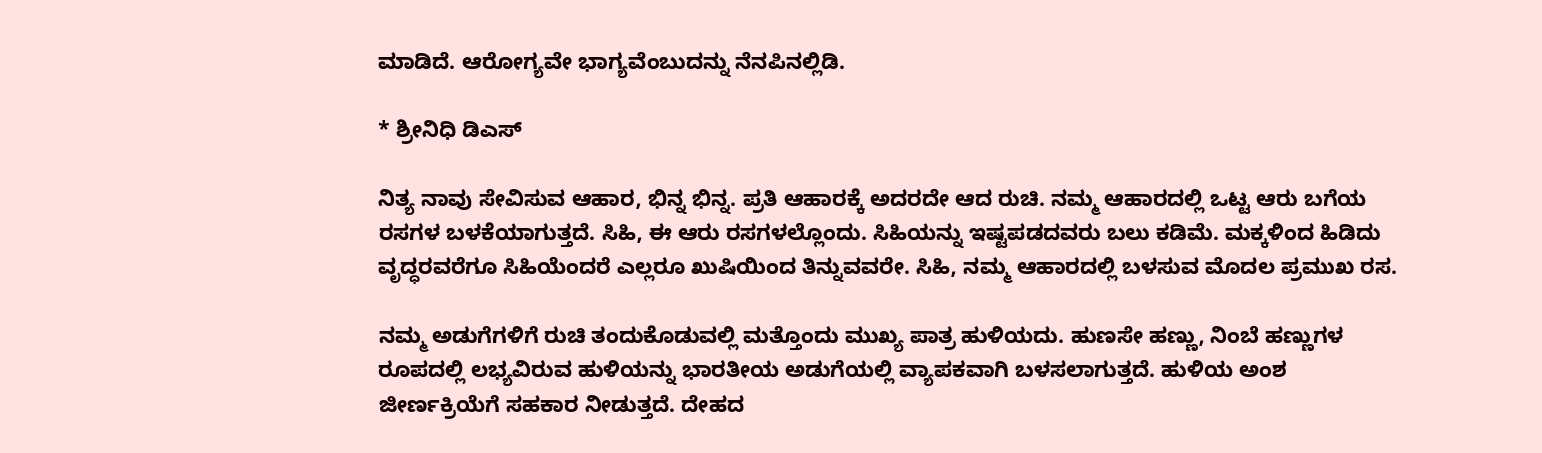ಮಾಡಿದೆ. ಆರೋಗ್ಯವೇ ಭಾಗ್ಯವೆಂಬುದನ್ನು ನೆನಪಿನಲ್ಲಿಡಿ.

* ಶ್ರೀನಿಧಿ ಡಿಎಸ್

ನಿತ್ಯ ನಾವು ಸೇವಿಸುವ ಆಹಾರ, ಭಿನ್ನ ಭಿನ್ನ. ಪ್ರತಿ ಆಹಾರಕ್ಕೆ ಅದರದೇ ಆದ ರುಚಿ. ನಮ್ಮ ಆಹಾರದಲ್ಲಿ ಒಟ್ಟ ಆರು ಬಗೆಯ ರಸಗಳ ಬಳಕೆಯಾಗುತ್ತದೆ. ಸಿಹಿ, ಈ ಆರು ರಸಗಳಲ್ಲೊಂದು. ಸಿಹಿಯನ್ನು ಇಷ್ಟಪಡದವರು ಬಲು ಕಡಿಮೆ. ಮಕ್ಕಳಿಂದ ಹಿಡಿದು ವೃದ್ಧರವರೆಗೂ ಸಿಹಿಯೆಂದರೆ ಎಲ್ಲರೂ ಖುಷಿಯಿಂದ ತಿನ್ನುವವರೇ. ಸಿಹಿ, ನಮ್ಮ ಆಹಾರದಲ್ಲಿ ಬಳಸುವ ಮೊದಲ ಪ್ರಮುಖ ರಸ.

ನಮ್ಮ ಅಡುಗೆಗಳಿಗೆ ರುಚಿ ತಂದುಕೊಡುವಲ್ಲಿ ಮತ್ತೊಂದು ಮುಖ್ಯ ಪಾತ್ರ ಹುಳಿಯದು. ಹುಣಸೇ ಹಣ್ಣು, ನಿಂಬೆ ಹಣ್ಣುಗಳ ರೂಪದಲ್ಲಿ ಲಭ್ಯವಿರುವ ಹುಳಿಯನ್ನು ಭಾರತೀಯ ಅಡುಗೆಯಲ್ಲಿ ವ್ಯಾಪಕವಾಗಿ ಬಳಸಲಾಗುತ್ತದೆ. ಹುಳಿಯ ಅಂಶ ಜೀರ್ಣಕ್ರಿಯೆಗೆ ಸಹಕಾರ ನೀಡುತ್ತದೆ. ದೇಹದ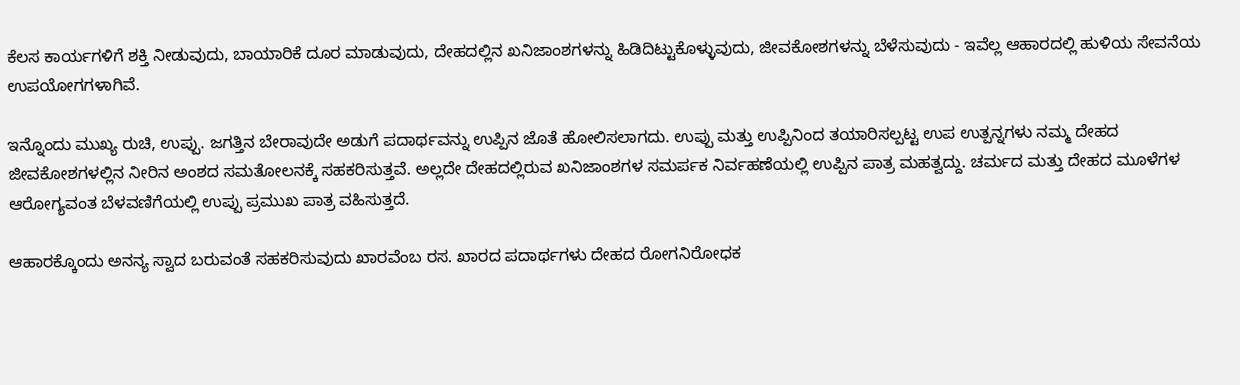ಕೆಲಸ ಕಾರ್ಯಗಳಿಗೆ ಶಕ್ತಿ ನೀಡುವುದು, ಬಾಯಾರಿಕೆ ದೂರ ಮಾಡುವುದು, ದೇಹದಲ್ಲಿನ ಖನಿಜಾಂಶಗಳನ್ನು ಹಿಡಿದಿಟ್ಟುಕೊಳ್ಳುವುದು, ಜೀವಕೋಶಗಳನ್ನು ಬೆಳೆಸುವುದು - ಇವೆಲ್ಲ ಆಹಾರದಲ್ಲಿ ಹುಳಿಯ ಸೇವನೆಯ ಉಪಯೋಗಗಳಾಗಿವೆ.

ಇನ್ನೊಂದು ಮುಖ್ಯ ರುಚಿ, ಉಪ್ಪು. ಜಗತ್ತಿನ ಬೇರಾವುದೇ ಅಡುಗೆ ಪದಾರ್ಥವನ್ನು ಉಪ್ಪಿನ ಜೊತೆ ಹೋಲಿಸಲಾಗದು. ಉಪ್ಪು ಮತ್ತು ಉಪ್ಪಿನಿಂದ ತಯಾರಿಸಲ್ಪಟ್ಟ ಉಪ ಉತ್ಪನ್ನಗಳು ನಮ್ಮ ದೇಹದ ಜೀವಕೋಶಗಳಲ್ಲಿನ ನೀರಿನ ಅಂಶದ ಸಮತೋಲನಕ್ಕೆ ಸಹಕರಿಸುತ್ತವೆ. ಅಲ್ಲದೇ ದೇಹದಲ್ಲಿರುವ ಖನಿಜಾಂಶಗಳ ಸಮರ್ಪಕ ನಿರ್ವಹಣೆಯಲ್ಲಿ ಉಪ್ಪಿನ ಪಾತ್ರ ಮಹತ್ವದ್ದು. ಚರ್ಮದ ಮತ್ತು ದೇಹದ ಮೂಳೆಗಳ ಆರೋಗ್ಯವಂತ ಬೆಳವಣಿಗೆಯಲ್ಲಿ ಉಪ್ಪು ಪ್ರಮುಖ ಪಾತ್ರ ವಹಿಸುತ್ತದೆ.

ಆಹಾರಕ್ಕೊಂದು ಅನನ್ಯ ಸ್ವಾದ ಬರುವಂತೆ ಸಹಕರಿಸುವುದು ಖಾರವೆಂಬ ರಸ. ಖಾರದ ಪದಾರ್ಥಗಳು ದೇಹದ ರೋಗನಿರೋಧಕ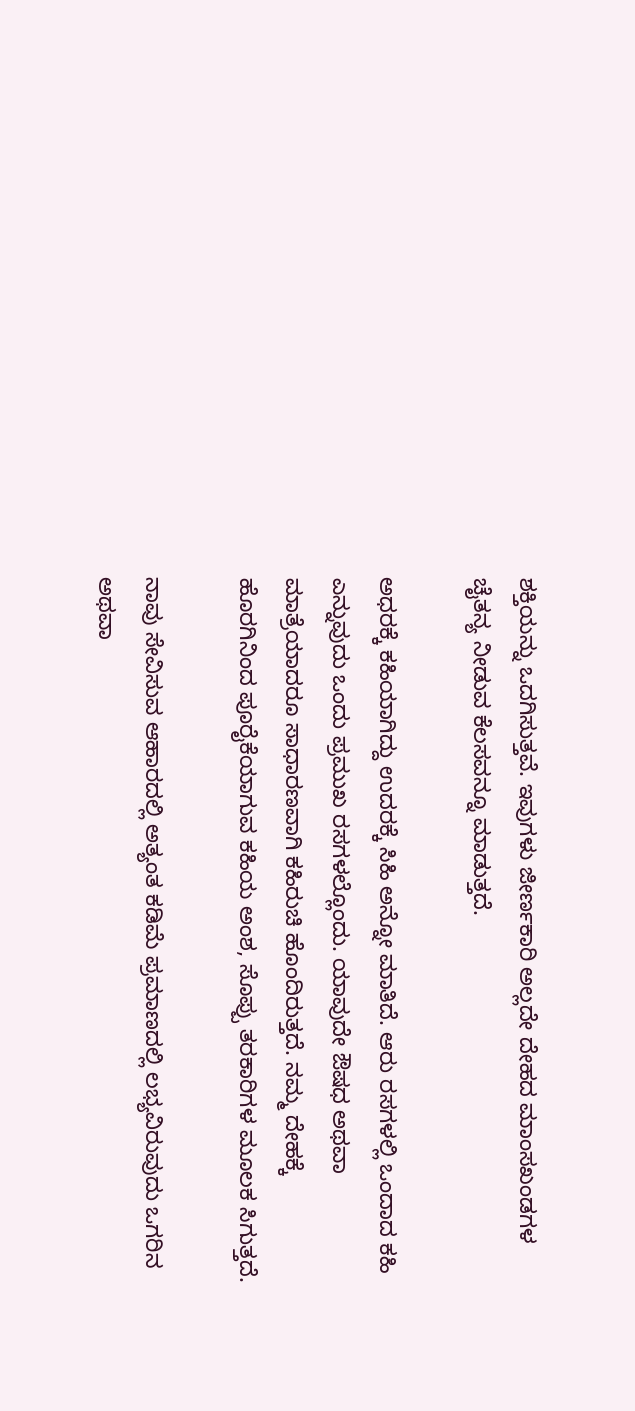ಶಕ್ತಿಯನ್ನು ಒದಗಿಸುತ್ತವೆ. ಇವುಗಳು ಜೀರ್ಣಕಾರಿ ಅಲ್ಲದೇ ದೇಹದ ಮಾಂಸಖಂಡಗಳ ಚೈತನ್ಯ ನೀಡುವ ಕೆಲಸವನ್ನೂ ಮಾಡುತ್ತದೆ.

ಅಧರಕ್ಕೆ ಕಹಿಯಾಗಿದ್ದು ಉದರಕ್ಕೆ ಸಿಹಿ ಅನ್ನೋ ಮಾತಿದೆ. ಆರು ರಸಗಳಲ್ಲಿ ಒಂದಾದ ಕಹಿ ಎನ್ನುವುದು ಒಂದು ಪ್ರಮುಖ ರಸಗಳಲ್ಲೊಂದು. ಯಾವುದೇ ಔಷಧ ಅಥವಾ ಮಾತ್ರೆಯಾದರೂ ಸಾಧಾರಣವಾಗಿ ಕಹಿರುಚಿ ಹೊಂದಿರುತ್ತದೆ. ನಮ್ಮ ದೇಹಕ್ಕೆ ಹೊರಗಿನಿಂದ ಪೂರೈಕೆಯಾಗುವ ಕಹಿಯ ಅಂಶ, ಸೊಪ್ಪು ತರಕಾರಿಗಳ ಮೂಲಕ ಸಿಗುತ್ತದೆ.

ನಾವು ಸೇವಿಸುವ ಆಹಾರದಲ್ಲಿ ಅತ್ಯಂತ ಕಡಿಮೆ ಪ್ರಮಾಣದಲ್ಲಿ ಲಭ್ಯವಿರುವುದು ಒಗರಿನ ಅಥವಾ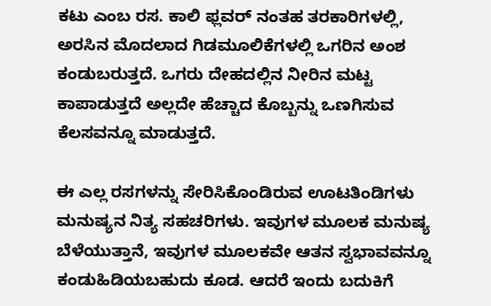ಕಟು ಎಂಬ ರಸ. ಕಾಲಿ ಫ್ಲವರ್ ನಂತಹ ತರಕಾರಿಗಳಲ್ಲಿ, ಅರಸಿನ ಮೊದಲಾದ ಗಿಡಮೂಲಿಕೆಗಳಲ್ಲಿ ಒಗರಿನ ಅಂಶ ಕಂಡುಬರುತ್ತದೆ. ಒಗರು ದೇಹದಲ್ಲಿನ ನೀರಿನ ಮಟ್ಟ ಕಾಪಾಡುತ್ತದೆ ಅಲ್ಲದೇ ಹೆಚ್ಚಾದ ಕೊಬ್ಬನ್ನು ಒಣಗಿಸುವ ಕೆಲಸವನ್ನೂ ಮಾಡುತ್ತದೆ.

ಈ ಎಲ್ಲ ರಸಗಳನ್ನು ಸೇರಿಸಿಕೊಂಡಿರುವ ಊಟತಿಂಡಿಗಳು ಮನುಷ್ಯನ ನಿತ್ಯ ಸಹಚರಿಗಳು. ಇವುಗಳ ಮೂಲಕ ಮನುಷ್ಯ ಬೆಳೆಯುತ್ತಾನೆ, ಇವುಗಳ ಮೂಲಕವೇ ಆತನ ಸ್ವಭಾವವನ್ನೂ ಕಂಡುಹಿಡಿಯಬಹುದು ಕೂಡ. ಆದರೆ ಇಂದು ಬದುಕಿಗೆ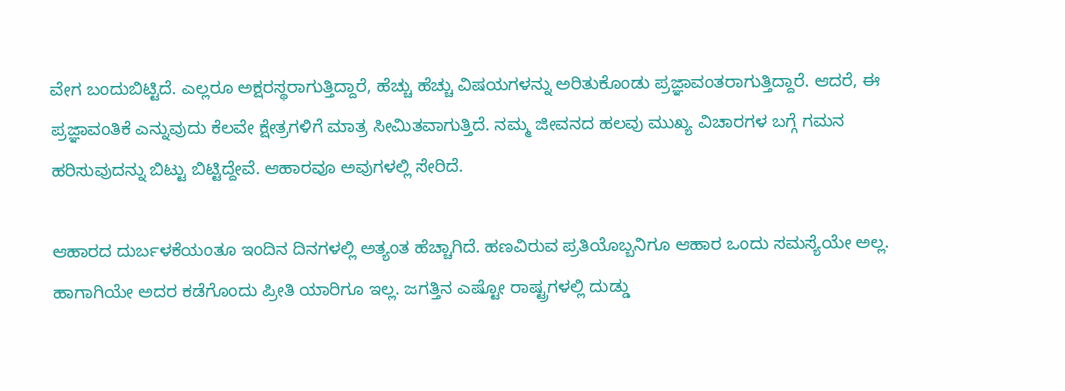ವೇಗ ಬಂದುಬಿಟ್ಟಿದೆ. ಎಲ್ಲರೂ ಅಕ್ಷರಸ್ಥರಾಗುತ್ತಿದ್ದಾರೆ, ಹೆಚ್ಚು ಹೆಚ್ಚು ವಿಷಯಗಳನ್ನು ಅರಿತುಕೊಂಡು ಪ್ರಜ್ಞಾವಂತರಾಗುತ್ತಿದ್ದಾರೆ. ಆದರೆ, ಈ ಪ್ರಜ್ಞಾವಂತಿಕೆ ಎನ್ನುವುದು ಕೆಲವೇ ಕ್ಷೇತ್ರಗಳಿಗೆ ಮಾತ್ರ ಸೀಮಿತವಾಗುತ್ತಿದೆ. ನಮ್ಮ ಜೀವನದ ಹಲವು ಮುಖ್ಯ ವಿಚಾರಗಳ ಬಗ್ಗೆ ಗಮನ ಹರಿಸುವುದನ್ನು ಬಿಟ್ಟು ಬಿಟ್ಟಿದ್ದೇವೆ. ಆಹಾರವೂ ಅವುಗಳಲ್ಲಿ ಸೇರಿದೆ.

ಆಹಾರದ ದುರ್ಬಳಕೆಯಂತೂ ಇಂದಿನ ದಿನಗಳಲ್ಲಿ ಅತ್ಯಂತ ಹೆಚ್ಚಾಗಿದೆ. ಹಣವಿರುವ ಪ್ರತಿಯೊಬ್ಬನಿಗೂ ಆಹಾರ ಒಂದು ಸಮಸ್ಯೆಯೇ ಅಲ್ಲ. ಹಾಗಾಗಿಯೇ ಅದರ ಕಡೆಗೊಂದು ಪ್ರೀತಿ ಯಾರಿಗೂ ಇಲ್ಲ. ಜಗತ್ತಿನ ಎಷ್ಟೋ ರಾಷ್ಟ್ರಗಳಲ್ಲಿ ದುಡ್ಡು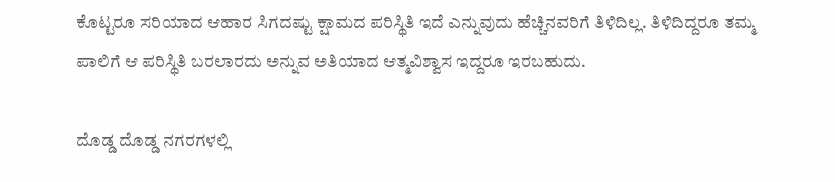ಕೊಟ್ಟರೂ ಸರಿಯಾದ ಆಹಾರ ಸಿಗದಷ್ಟು ಕ್ಷಾಮದ ಪರಿಸ್ಥಿತಿ ಇದೆ ಎನ್ನುವುದು ಹೆಚ್ಚಿನವರಿಗೆ ತಿಳಿದಿಲ್ಲ. ತಿಳಿದಿದ್ದರೂ ತಮ್ಮ ಪಾಲಿಗೆ ಆ ಪರಿಸ್ಥಿತಿ ಬರಲಾರದು ಅನ್ನುವ ಅತಿಯಾದ ಆತ್ಮವಿಶ್ವಾಸ ಇದ್ದರೂ ಇರಬಹುದು.

ದೊಡ್ಡ ದೊಡ್ಡ ನಗರಗಳಲ್ಲಿ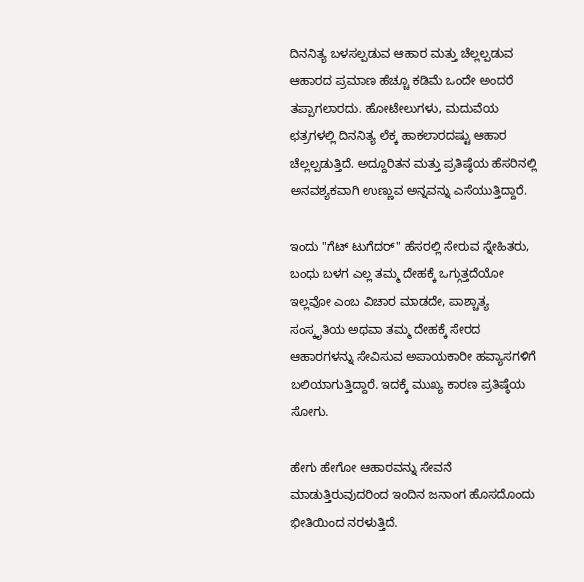ದಿನನಿತ್ಯ ಬಳಸಲ್ಪಡುವ ಆಹಾರ ಮತ್ತು ಚೆಲ್ಲಲ್ಪಡುವ ಆಹಾರದ ಪ್ರಮಾಣ ಹೆಚ್ಚೂ ಕಡಿಮೆ ಒಂದೇ ಅಂದರೆ ತಪ್ಪಾಗಲಾರದು. ಹೋಟೇಲುಗಳು, ಮದುವೆಯ ಛತ್ರಗಳಲ್ಲಿ ದಿನನಿತ್ಯ ಲೆಕ್ಕ ಹಾಕಲಾರದಷ್ಟು ಆಹಾರ ಚೆಲ್ಲಲ್ಪಡುತ್ತಿದೆ. ಅದ್ದೂರಿತನ ಮತ್ತು ಪ್ರತಿಷ್ಠೆಯ ಹೆಸರಿನಲ್ಲಿ ಅನವಶ್ಯಕವಾಗಿ ಉಣ್ಣುವ ಅನ್ನವನ್ನು ಎಸೆಯುತ್ತಿದ್ದಾರೆ.

ಇಂದು "ಗೆಟ್ ಟುಗೆದರ್" ಹೆಸರಲ್ಲಿ ಸೇರುವ ಸ್ನೇಹಿತರು, ಬಂಧು ಬಳಗ ಎಲ್ಲ ತಮ್ಮ ದೇಹಕ್ಕೆ ಒಗ್ಗುತ್ತದೆಯೋ ಇಲ್ಲವೋ ಎಂಬ ವಿಚಾರ ಮಾಡದೇ, ಪಾಶ್ಚಾತ್ಯ ಸಂಸ್ಕೃತಿಯ ಅಥವಾ ತಮ್ಮ ದೇಹಕ್ಕೆ ಸೇರದ ಆಹಾರಗಳನ್ನು ಸೇವಿಸುವ ಅಪಾಯಕಾರೀ ಹವ್ಯಾಸಗಳಿಗೆ ಬಲಿಯಾಗುತ್ತಿದ್ದಾರೆ. ಇದಕ್ಕೆ ಮುಖ್ಯ ಕಾರಣ ಪ್ರತಿಷ್ಠೆಯ ಸೋಗು.

ಹೇಗು ಹೇಗೋ ಆಹಾರವನ್ನು ಸೇವನೆ ಮಾಡುತ್ತಿರುವುದರಿಂದ ಇಂದಿನ ಜನಾಂಗ ಹೊಸದೊಂದು ಭೀತಿಯಿಂದ ನರಳುತ್ತಿದೆ.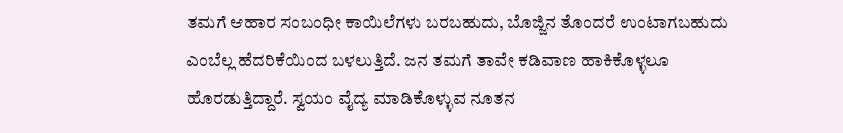ತಮಗೆ ಆಹಾರ ಸಂಬಂಧೀ ಕಾಯಿಲೆಗಳು ಬರಬಹುದು, ಬೊಜ್ಜಿನ ತೊಂದರೆ ಉಂಟಾಗಬಹುದು ಎಂಬೆಲ್ಲ ಹೆದರಿಕೆಯಿಂದ ಬಳಲುತ್ತಿದೆ. ಜನ ತಮಗೆ ತಾವೇ ಕಡಿವಾಣ ಹಾಕಿಕೊಳ್ಳಲೂ ಹೊರಡುತ್ತಿದ್ದಾರೆ. ಸ್ವಯಂ ವೈದ್ಯ ಮಾಡಿಕೊಳ್ಳುವ ನೂತನ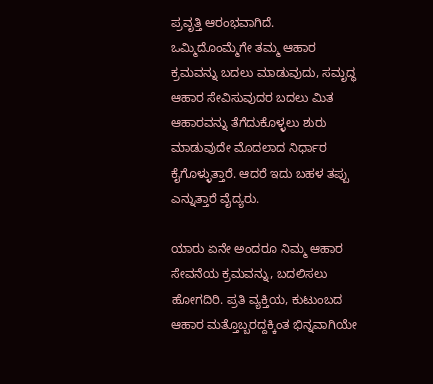ಪ್ರವೃತ್ತಿ ಆರಂಭವಾಗಿದೆ. ಒಮ್ಮಿದೊಂಮ್ಮೆಗೇ ತಮ್ಮ ಆಹಾರ ಕ್ರಮವನ್ನು ಬದಲು ಮಾಡುವುದು, ಸಮೃದ್ಧ ಆಹಾರ ಸೇವಿಸುವುದರ ಬದಲು ಮಿತ ಆಹಾರವನ್ನು ತೆಗೆದುಕೊಳ್ಳಲು ಶುರು ಮಾಡುವುದೇ ಮೊದಲಾದ ನಿರ್ಧಾರ ಕೈಗೊಳ್ಳುತ್ತಾರೆ. ಆದರೆ ಇದು ಬಹಳ ತಪ್ಪು ಎನ್ನುತ್ತಾರೆ ವೈದ್ಯರು.

ಯಾರು ಏನೇ ಅಂದರೂ ನಿಮ್ಮ ಆಹಾರ ಸೇವನೆಯ ಕ್ರಮವನ್ನು, ಬದಲಿಸಲು ಹೋಗದಿರಿ. ಪ್ರತಿ ವ್ಯಕ್ತಿಯ, ಕುಟುಂಬದ ಆಹಾರ ಮತ್ತೊಬ್ಬರದ್ದಕ್ಕಿಂತ ಭಿನ್ನವಾಗಿಯೇ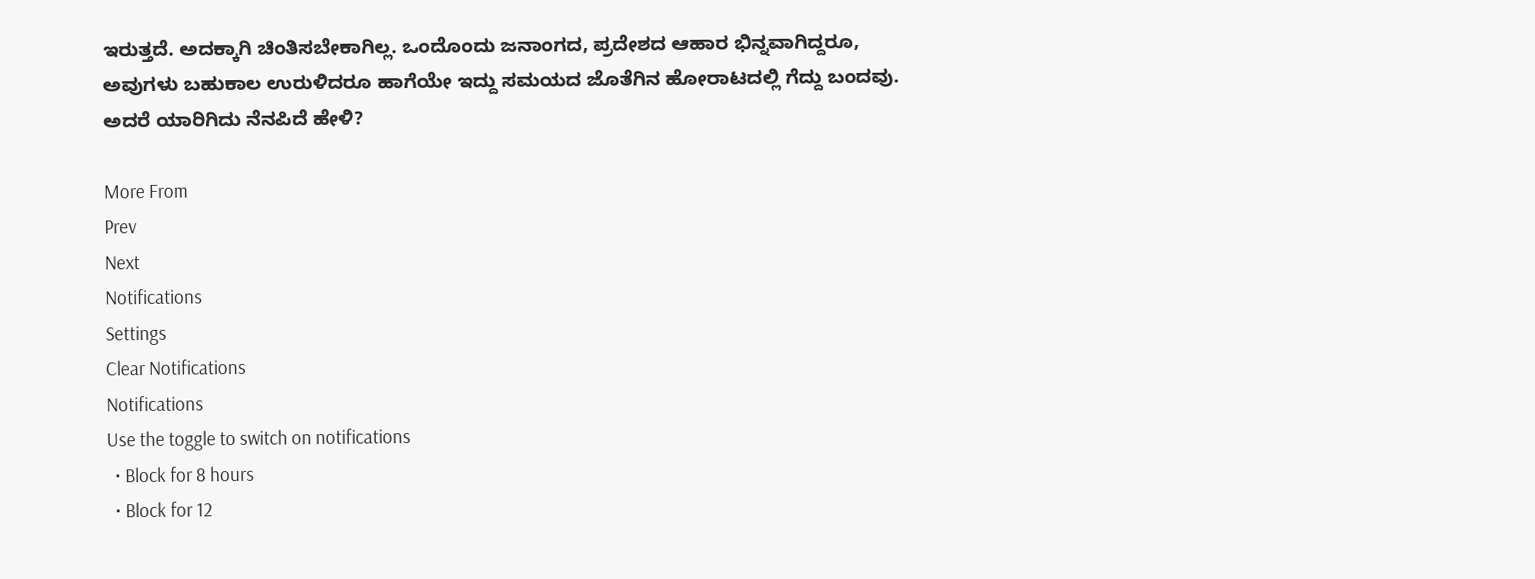ಇರುತ್ತದೆ. ಅದಕ್ಕಾಗಿ ಚಿಂತಿಸಬೇಕಾಗಿಲ್ಲ. ಒಂದೊಂದು ಜನಾಂಗದ, ಪ್ರದೇಶದ ಆಹಾರ ಭಿನ್ನವಾಗಿದ್ದರೂ, ಅವುಗಳು ಬಹುಕಾಲ ಉರುಳಿದರೂ ಹಾಗೆಯೇ ಇದ್ದು ಸಮಯದ ಜೊತೆಗಿನ ಹೋರಾಟದಲ್ಲಿ ಗೆದ್ದು ಬಂದವು. ಅದರೆ ಯಾರಿಗಿದು ನೆನಪಿದೆ ಹೇಳಿ?

More From
Prev
Next
Notifications
Settings
Clear Notifications
Notifications
Use the toggle to switch on notifications
  • Block for 8 hours
  • Block for 12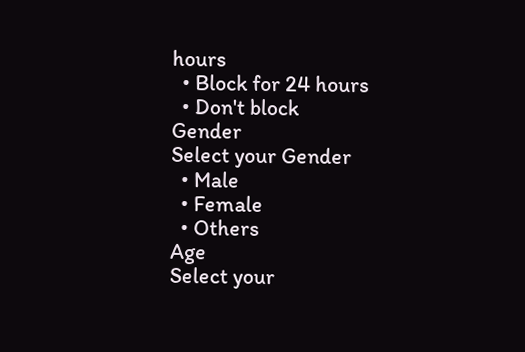hours
  • Block for 24 hours
  • Don't block
Gender
Select your Gender
  • Male
  • Female
  • Others
Age
Select your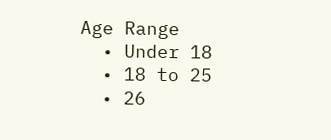Age Range
  • Under 18
  • 18 to 25
  • 26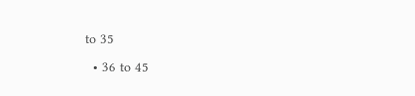to 35
  • 36 to 45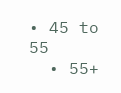• 45 to 55
  • 55+